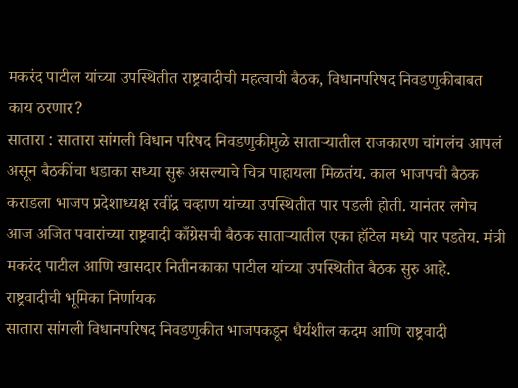मकरंद पाटील यांच्या उपस्थितीत राष्ट्रवादीची महत्वाची बैठक, विधानपरिषद निवडणुकीबाबत काय ठरणार?
सातारा : सातारा सांगली विधान परिषद निवडणुकीमुळे साताऱ्यातील राजकारण चांगलंच आपलं असून बैठकींचा धडाका सध्या सुरू असल्याचे चित्र पाहायला मिळतंय. काल भाजपची बैठक कराडला भाजप प्रदेशाध्यक्ष रवींद्र चव्हाण यांच्या उपस्थितीत पार पडली होती. यानंतर लगेच आज अजित पवारांच्या राष्ट्रवादी काँग्रेसची बैठक साताऱ्यातील एका हॉटेल मध्ये पार पडतेय. मंत्री मकरंद पाटील आणि खासदार नितीनकाका पाटील यांच्या उपस्थितीत बैठक सुरु आहे.
राष्ट्रवादीची भूमिका निर्णायक
सातारा सांगली विधानपरिषद निवडणुकीत भाजपकडून धैर्यशील कदम आणि राष्ट्रवादी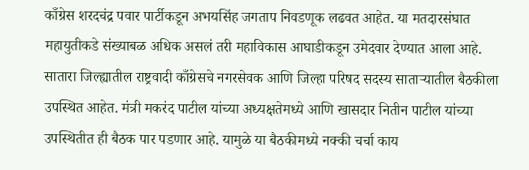काँग्रेस शरदचंद्र पवार पार्टीकडून अभयसिंह जगताप निवडणूक लढवत आहेत. या मतदारसंघात महायुतीकडे संख्याबळ अधिक असलं तरी महाविकास आघाडीकडून उमेदवार देण्यात आला आहे. सातारा जिल्ह्यातील राष्ट्रवादी काँग्रेसचे नगरसेवक आणि जिल्हा परिषद सदस्य साताऱ्यातील बैठकीला उपस्थित आहेत. मंत्री मकरंद पाटील यांच्या अध्यक्षतेमध्ये आणि खासदार नितीन पाटील यांच्या उपस्थितीत ही बैठक पार पडणार आहे. यामुळे या बैठकीमध्ये नक्की चर्चा काय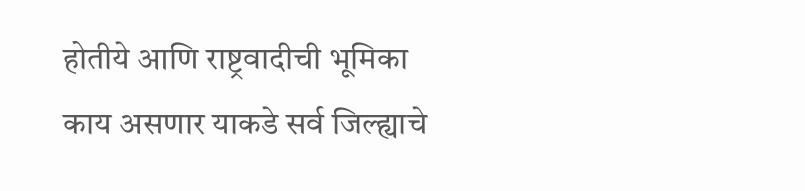होतीये आणि राष्ट्रवादीची भूमिका काय असणार याकडे सर्व जिल्ह्याचे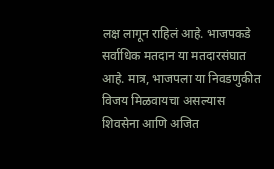लक्ष लागून राहिलं आहे. भाजपकडे सर्वाधिक मतदान या मतदारसंघात आहे. मात्र, भाजपला या निवडणुकीत विजय मिळवायचा असल्यास शिवसेना आणि अजित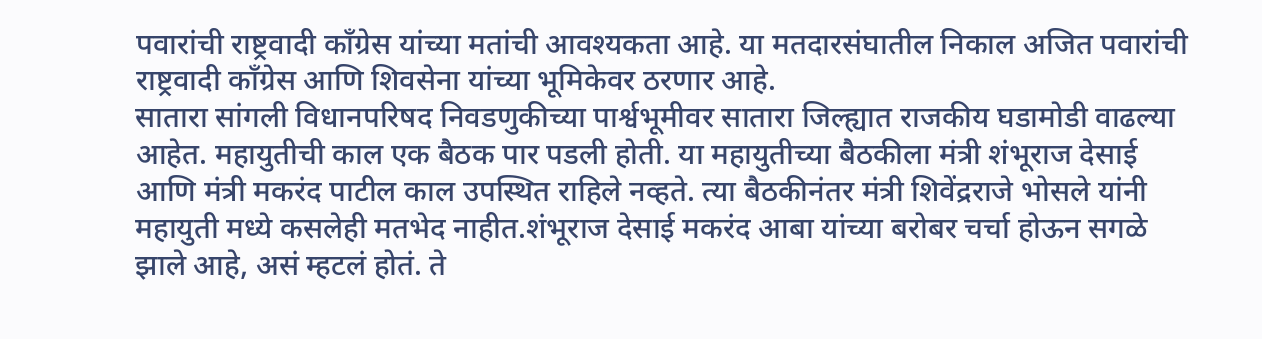पवारांची राष्ट्रवादी काँग्रेस यांच्या मतांची आवश्यकता आहे. या मतदारसंघातील निकाल अजित पवारांची राष्ट्रवादी काँग्रेस आणि शिवसेना यांच्या भूमिकेवर ठरणार आहे.
सातारा सांगली विधानपरिषद निवडणुकीच्या पार्श्वभूमीवर सातारा जिल्ह्यात राजकीय घडामोडी वाढल्या आहेत. महायुतीची काल एक बैठक पार पडली होती. या महायुतीच्या बैठकीला मंत्री शंभूराज देसाई आणि मंत्री मकरंद पाटील काल उपस्थित राहिले नव्हते. त्या बैठकीनंतर मंत्री शिवेंद्रराजे भोसले यांनी महायुती मध्ये कसलेही मतभेद नाहीत.शंभूराज देसाई मकरंद आबा यांच्या बरोबर चर्चा होऊन सगळे झाले आहे, असं म्हटलं होतं. ते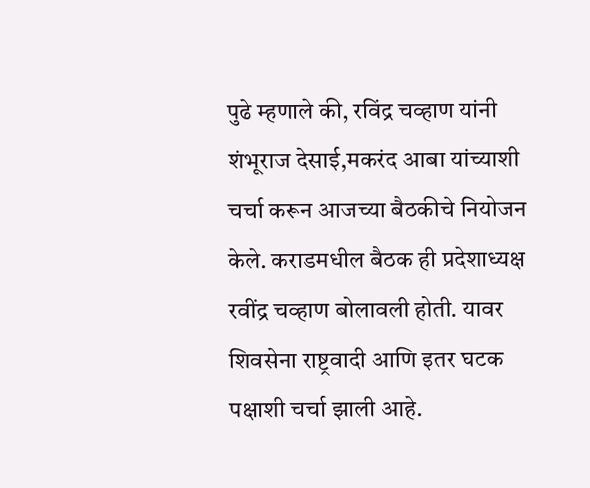पुढे म्हणाले की, रविंद्र चव्हाण यांनी शंभूराज देसाई,मकरंद आबा यांच्याशी चर्चा करून आजच्या बैठकीचे नियोजन केले. कराडमधील बैठक ही प्रदेशाध्यक्ष रवींद्र चव्हाण बोलावली होती. यावर शिवसेना राष्ट्रवादी आणि इतर घटक पक्षाशी चर्चा झाली आहे.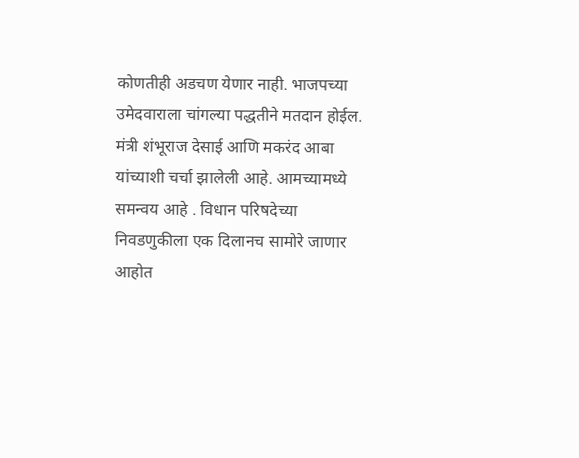कोणतीही अडचण येणार नाही. भाजपच्या उमेदवाराला चांगल्या पद्धतीने मतदान होईल. मंत्री शंभूराज देसाई आणि मकरंद आबा यांच्याशी चर्चा झालेली आहे. आमच्यामध्ये समन्वय आहे . विधान परिषदेच्या निवडणुकीला एक दिलानच सामोरे जाणार आहोत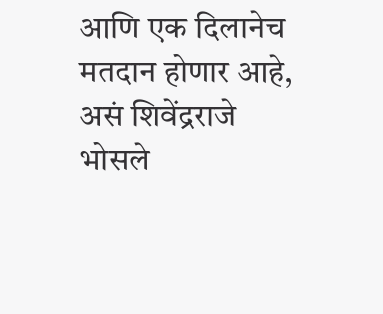आणि एक दिलानेच मतदान होणार आहे, असं शिवेंद्रराजे भोसले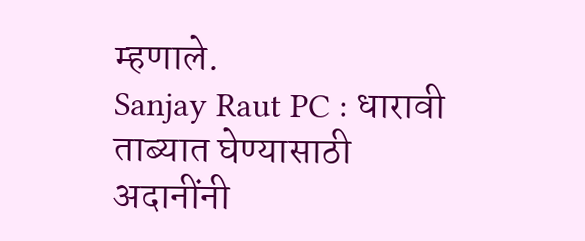म्हणाले.
Sanjay Raut PC : धारावी ताब्यात घेण्यासाठी अदानींनी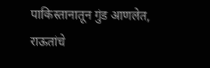पाकिस्तानातून गुंड आणलेत, राऊतांचे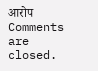आरोप
Comments are closed.